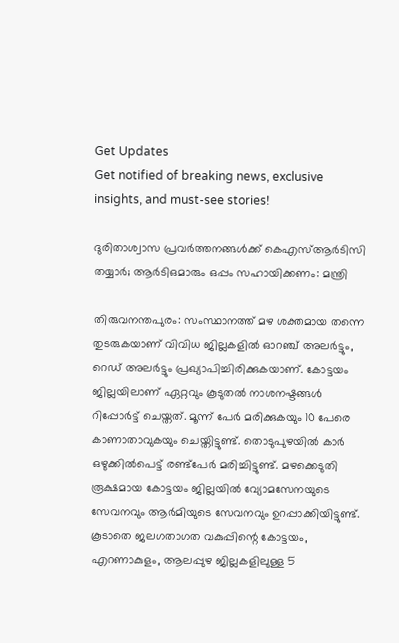Get Updates
Get notified of breaking news, exclusive insights, and must-see stories!

ദുരിതാശ്വാസ പ്രവര്‍ത്തനങ്ങള്‍ക്ക് കെഎസ്ആര്‍ടിസി തയ്യാര്‍; ആര്‍ടിഒമാരും ഒപ്പം സഹായിക്കണം: മന്ത്രി

തിരുവനന്തപുരം: സംസ്ഥാനത്ത് മഴ ശക്തമായ തന്നെ തുടരുകയാണ് വിവിധ ജില്ലകളില്‍ ഓറഞ്ച് അലര്‍ട്ടും, റെഡ് അലര്‍ട്ടും പ്രഖ്യാപിച്ചിരിക്കുകയാണ്. കോട്ടയം ജില്ലയിലാണ് ഏറ്റവും കൂടുതല്‍ നാശനഷ്ടങ്ങള്‍ റിപ്പോര്‍ട്ട് ചെയ്തത്. മൂന്ന് പേര്‍ മരിക്കുകയും 10 പേരെ കാണാതാവുകയും ചെയ്തിട്ടുണ്ട്. തൊടുപുഴയില്‍ കാര്‍ ഒഴുക്കില്‍പെട്ട് രണ്ട്‌പേര്‍ മരിച്ചിട്ടുണ്ട്. മഴക്കെടുതി രൂക്ഷമായ കോട്ടയം ജില്ലയില്‍ വ്യോമസേനയുടെ സേവനവും ആര്‍മിയുടെ സേവനവും ഉറപ്പാക്കിയിട്ടുണ്ട്. കൂടാതെ ജലഗതാഗത വകുപ്പിന്റെ കോട്ടയം, എറണാകുളം, ആലപ്പുഴ ജില്ലകളിലുള്ള 5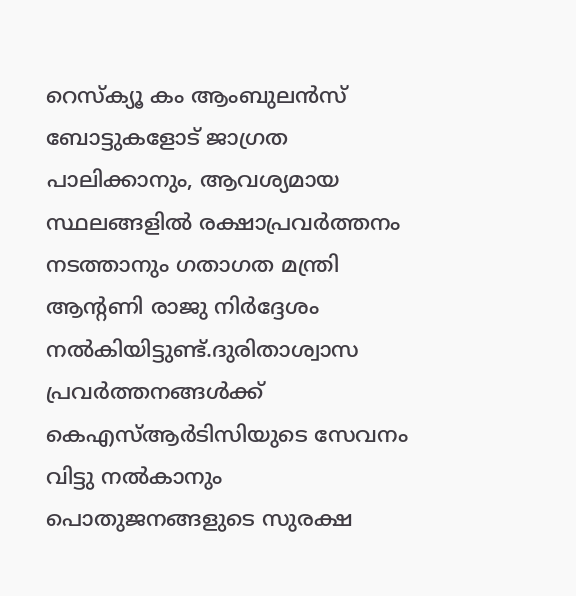റെസ്‌ക്യൂ കം ആംബുലന്‍സ് ബോട്ടുകളോട് ജാഗ്രത പാലിക്കാനും, ആവശ്യമായ സ്ഥലങ്ങളില്‍ രക്ഷാപ്രവര്‍ത്തനം നടത്താനും ഗതാഗത മന്ത്രി ആന്റണി രാജു നിര്‍ദ്ദേശം നല്‍കിയിട്ടുണ്ട്.ദുരിതാശ്വാസ പ്രവര്‍ത്തനങ്ങള്‍ക്ക് കെഎസ്ആര്‍ടിസിയുടെ സേവനം വിട്ടു നല്‍കാനും പൊതുജനങ്ങളുടെ സുരക്ഷ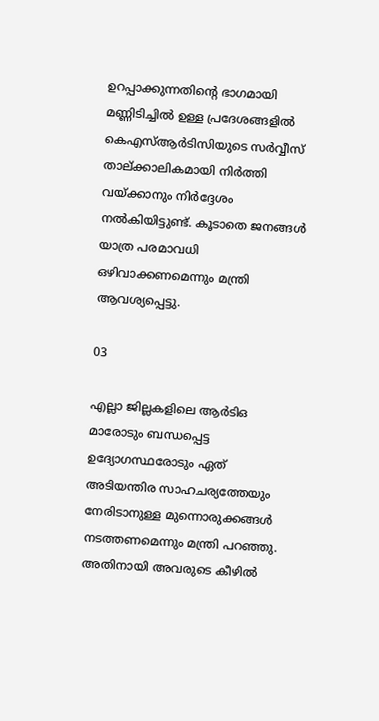ഉറപ്പാക്കുന്നതിന്റെ ഭാഗമായി മണ്ണിടിച്ചില്‍ ഉള്ള പ്രദേശങ്ങളില്‍ കെഎസ്ആര്‍ടിസിയുടെ സര്‍വ്വീസ് താല്ക്കാലികമായി നിര്‍ത്തി വയ്ക്കാനും നിര്‍ദ്ദേശം നല്‍കിയിട്ടുണ്ട്. കൂടാതെ ജനങ്ങള്‍ യാത്ര പരമാവധി ഒഴിവാക്കണമെന്നും മന്ത്രി ആവശ്യപ്പെട്ടു.

03

എല്ലാ ജില്ലകളിലെ ആര്‍ടിഒ മാരോടും ബന്ധപ്പെട്ട ഉദ്യോഗസ്ഥരോടും ഏത് അടിയന്തിര സാഹചര്യത്തേയും നേരിടാനുള്ള മുന്നൊരുക്കങ്ങള്‍ നടത്തണമെന്നും മന്ത്രി പറഞ്ഞു. അതിനായി അവരുടെ കീഴില്‍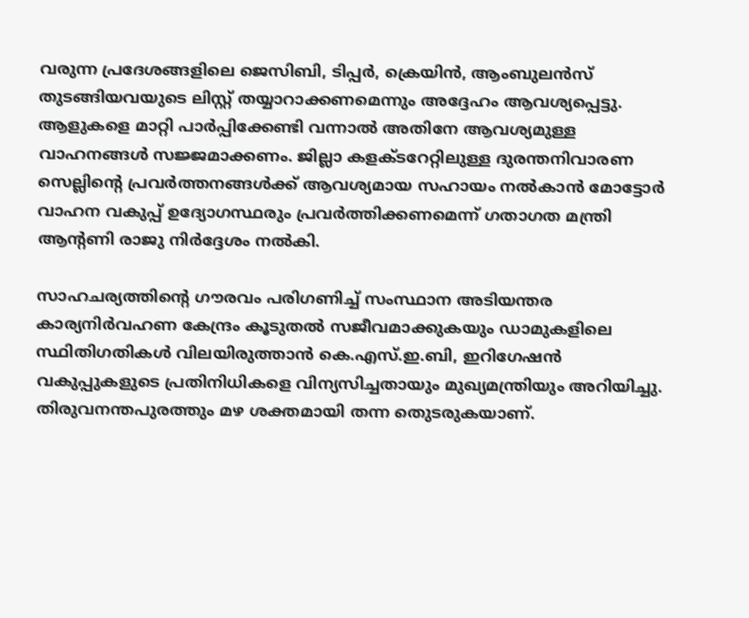വരുന്ന പ്രദേശങ്ങളിലെ ജെസിബി, ടിപ്പര്‍, ക്രെയിന്‍, ആംബുലന്‍സ് തുടങ്ങിയവയുടെ ലിസ്റ്റ് തയ്യാറാക്കണമെന്നും അദ്ദേഹം ആവശ്യപ്പെട്ടു. ആളുകളെ മാറ്റി പാര്‍പ്പിക്കേണ്ടി വന്നാല്‍ അതിനേ ആവശ്യമുള്ള വാഹനങ്ങള്‍ സജ്ജമാക്കണം. ജില്ലാ കളക്ടറേറ്റിലുള്ള ദുരന്തനിവാരണ സെല്ലിന്റെ പ്രവര്‍ത്തനങ്ങള്‍ക്ക് ആവശ്യമായ സഹായം നല്‍കാന്‍ മോട്ടോര്‍ വാഹന വകുപ്പ് ഉദ്യോഗസ്ഥരും പ്രവര്‍ത്തിക്കണമെന്ന് ഗതാഗത മന്ത്രി ആന്റണി രാജു നിര്‍ദ്ദേശം നല്‍കി.

സാഹചര്യത്തിന്റെ ഗൗരവം പരിഗണിച്ച് സംസ്ഥാന അടിയന്തര കാര്യനിര്‍വഹണ കേന്ദ്രം കൂടുതല്‍ സജീവമാക്കുകയും ഡാമുകളിലെ സ്ഥിതിഗതികള്‍ വിലയിരുത്താന്‍ കെ.എസ്.ഇ.ബി, ഇറിഗേഷന്‍ വകുപ്പുകളുടെ പ്രതിനിധികളെ വിന്യസിച്ചതായും മുഖ്യമന്ത്രിയും അറിയിച്ചു.
തിരുവനന്തപുരത്തും മഴ ശക്തമായി തന്ന തെുടരുകയാണ്.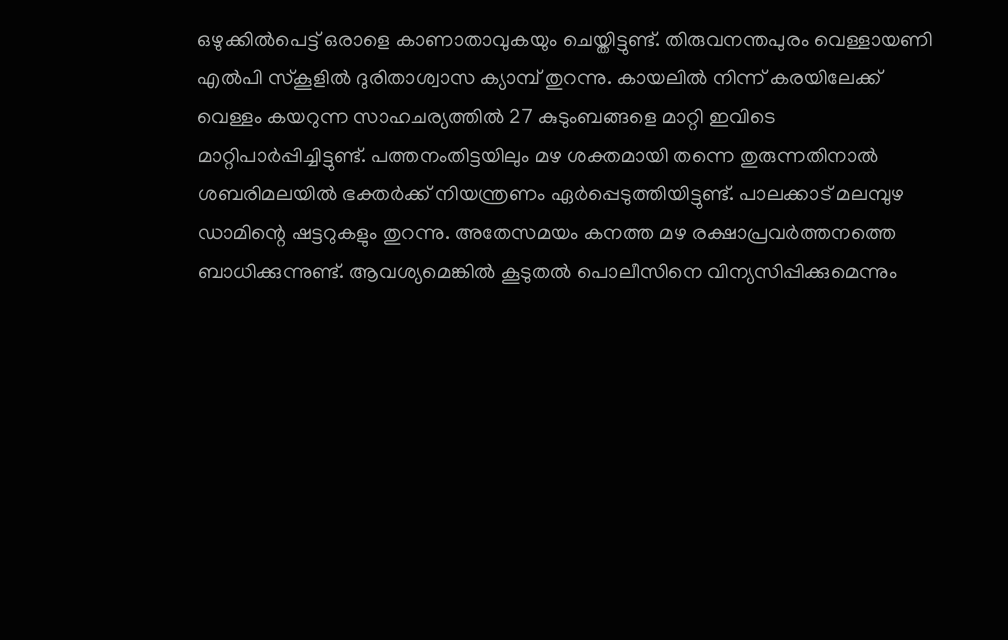ഒഴുക്കില്‍പെട്ട് ഒരാളെ കാണാതാവുകയും ചെയ്തിട്ടുണ്ട്. തിരുവനന്തപുരം വെള്ളായണി എല്‍പി സ്‌കൂളില്‍ ദുരിതാശ്വാസ ക്യാമ്പ് തുറന്നു. കായലില്‍ നിന്ന് കരയിലേക്ക് വെള്ളം കയറുന്ന സാഹചര്യത്തില്‍ 27 കുടുംബങ്ങളെ മാറ്റി ഇവിടെ മാറ്റിപാര്‍പ്പിച്ചിട്ടുണ്ട്. പത്തനംതിട്ടയിലും മഴ ശക്തമായി തന്നെ തുരുന്നതിനാല്‍ ശബരിമലയില്‍ ഭക്തര്‍ക്ക് നിയന്ത്രണം ഏര്‍പ്പെടുത്തിയിട്ടുണ്ട്. പാലക്കാട് മലമ്പുഴ ഡാമിന്റെ ഷട്ടറുകളും തുറന്നു. അതേസമയം കനത്ത മഴ രക്ഷാപ്രവര്‍ത്തനത്തെ ബാധിക്കുന്നുണ്ട്. ആവശ്യമെങ്കില്‍ കൂടുതല്‍ പൊലീസിനെ വിന്യസിപ്പിക്കുമെന്നും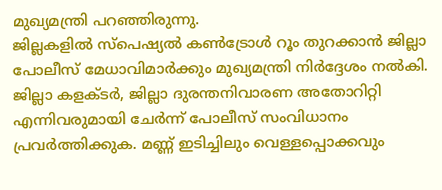മുഖ്യമന്ത്രി പറഞ്ഞിരുന്നു.
ജില്ലകളില്‍ സ്‌പെഷ്യല്‍ കണ്‍ട്രോള്‍ റൂം തുറക്കാന്‍ ജില്ലാ പോലീസ് മേധാവിമാര്‍ക്കും മുഖ്യമന്ത്രി നിര്‍ദ്ദേശം നല്‍കി. ജില്ലാ കളക്ടര്‍, ജില്ലാ ദുരന്തനിവാരണ അതോറിറ്റി എന്നിവരുമായി ചേര്‍ന്ന് പോലീസ് സംവിധാനം പ്രവര്‍ത്തിക്കുക. മണ്ണ് ഇടിച്ചിലും വെള്ളപ്പൊക്കവും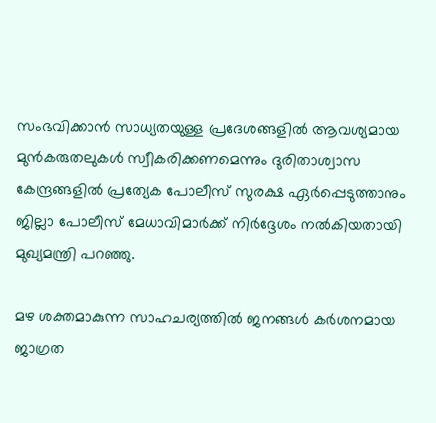സംഭവിക്കാന്‍ സാധ്യതയുള്ള പ്രദേശങ്ങളില്‍ ആവശ്യമായ മുന്‍കരുതലുകള്‍ സ്വീകരിക്കണമെന്നും ദുരിതാശ്വാസ കേന്ദ്രങ്ങളില്‍ പ്രത്യേക പോലീസ് സുരക്ഷ ഏര്‍പ്പെടുത്താനും ജില്ലാ പോലീസ് മേധാവിമാര്‍ക്ക് നിര്‍ദ്ദേശം നല്‍കിയതായി മുഖ്യമന്ത്രി പറഞ്ഞു.

മഴ ശക്തമാകുന്ന സാഹചര്യത്തില്‍ ജനങ്ങള്‍ കര്‍ശനമായ ജാഗ്രത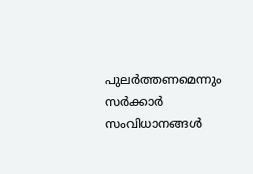പുലര്‍ത്തണമെന്നും സര്‍ക്കാര്‍ സംവിധാനങ്ങള്‍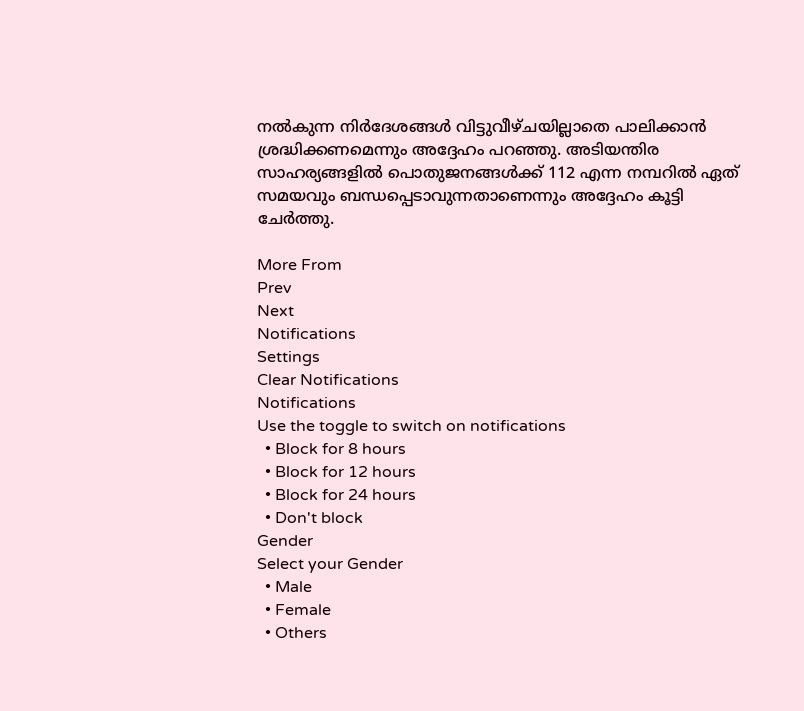നല്‍കുന്ന നിര്‍ദേശങ്ങള്‍ വിട്ടുവീഴ്ചയില്ലാതെ പാലിക്കാന്‍ ശ്രദ്ധിക്കണമെന്നും അദ്ദേഹം പറഞ്ഞു. അടിയന്തിര സാഹര്യങ്ങളില്‍ പൊതുജനങ്ങള്‍ക്ക് 112 എന്ന നമ്പറില്‍ ഏത് സമയവും ബന്ധപ്പെടാവുന്നതാണെന്നും അദ്ദേഹം കൂട്ടി ചേര്‍ത്തു.

More From
Prev
Next
Notifications
Settings
Clear Notifications
Notifications
Use the toggle to switch on notifications
  • Block for 8 hours
  • Block for 12 hours
  • Block for 24 hours
  • Don't block
Gender
Select your Gender
  • Male
  • Female
  • Others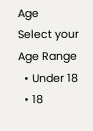Age
Select your Age Range
  • Under 18
  • 18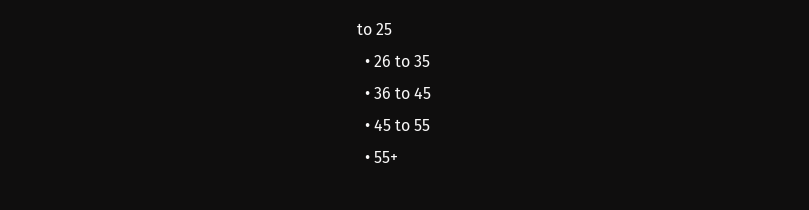to 25
  • 26 to 35
  • 36 to 45
  • 45 to 55
  • 55+